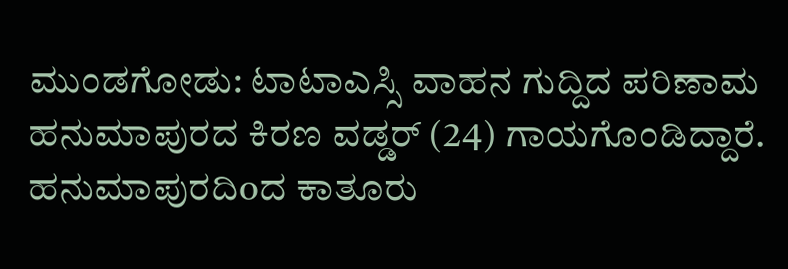ಮುಂಡಗೋಡು: ಟಾಟಾಎಸ್ಸಿ ವಾಹನ ಗುದ್ದಿದ ಪರಿಣಾಮ ಹನುಮಾಪುರದ ಕಿರಣ ವಡ್ಡರ್ (24) ಗಾಯಗೊಂಡಿದ್ದಾರೆ.
ಹನುಮಾಪುರದಿoದ ಕಾತೂರು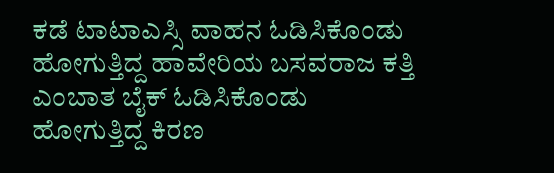ಕಡೆ ಟಾಟಾಎಸ್ಸಿ ವಾಹನ ಓಡಿಸಿಕೊಂಡು ಹೋಗುತ್ತಿದ್ದ ಹಾವೇರಿಯ ಬಸವರಾಜ ಕತ್ತಿ ಎಂಬಾತ ಬೈಕ್ ಓಡಿಸಿಕೊಂಡು ಹೋಗುತ್ತಿದ್ದ ಕಿರಣ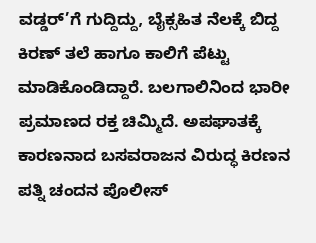ವಡ್ಡರ್’ಗೆ ಗುದ್ದಿದ್ದು, ಬೈಕ್ಸಹಿತ ನೆಲಕ್ಕೆ ಬಿದ್ದ ಕಿರಣ್ ತಲೆ ಹಾಗೂ ಕಾಲಿಗೆ ಪೆಟ್ಟು ಮಾಡಿಕೊಂಡಿದ್ದಾರೆ. ಬಲಗಾಲಿನಿಂದ ಭಾರೀ ಪ್ರಮಾಣದ ರಕ್ತ ಚಿಮ್ಮಿದೆ. ಅಪಘಾತಕ್ಕೆ ಕಾರಣನಾದ ಬಸವರಾಜನ ವಿರುದ್ಧ ಕಿರಣನ ಪತ್ನಿ ಚಂದನ ಪೊಲೀಸ್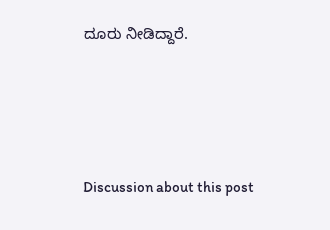ದೂರು ನೀಡಿದ್ದಾರೆ.





Discussion about this post